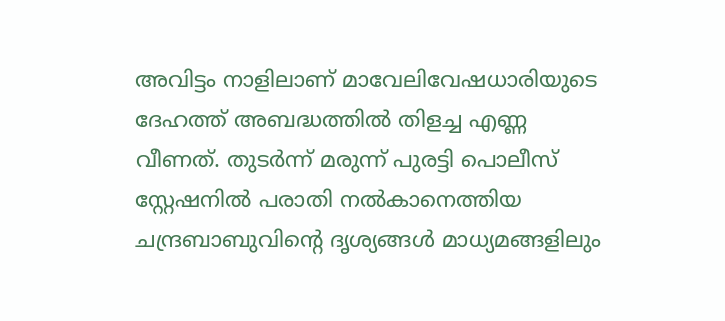അവിട്ടം നാളിലാണ് മാവേലിവേഷധാരിയുടെ ദേഹത്ത് അബദ്ധത്തിൽ തിളച്ച എണ്ണ വീണത്. തുടർന്ന് മരുന്ന് പുരട്ടി പൊലീസ് സ്റ്റേഷനിൽ പരാതി നൽകാനെത്തിയ ചന്ദ്രബാബുവിന്റെ ദൃശ്യങ്ങൾ മാധ്യമങ്ങളിലും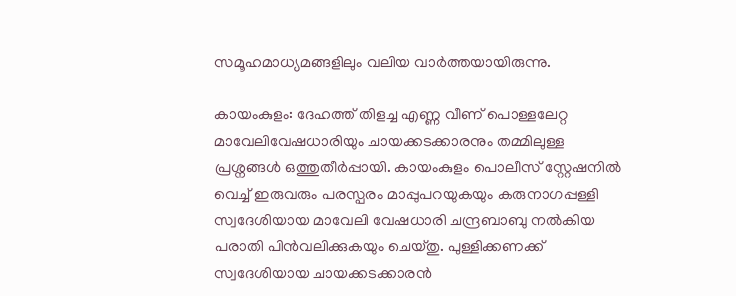സമൂഹമാധ്യമങ്ങളിലും വലിയ വാർത്തയായിരുന്നു.

കായംകുളം: ദേഹത്ത് തിളച്ച എണ്ണ വീണ് പൊള്ളലേറ്റ മാവേലിവേഷധാരിയും ചായക്കടക്കാരനും തമ്മിലുള്ള പ്രശ്നങ്ങൾ ഒത്തുതീർപ്പായി. കായംകുളം പൊലീസ് സ്റ്റേഷനിൽ വെച്ച് ഇരുവരും പരസ്പരം മാപ്പുപറയുകയും കരുനാഗപ്പള്ളി സ്വദേശിയായ മാവേലി വേഷധാരി ചന്ദ്രബാബു നൽകിയ പരാതി പിൻവലിക്കുകയും ചെയ്തു. പുള്ളിക്കണക്ക് സ്വദേശിയായ ചായക്കടക്കാരൻ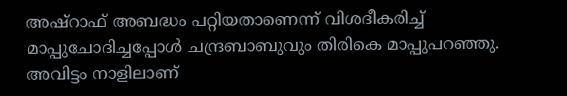അഷ്റാഫ് അബദ്ധം പറ്റിയതാണെന്ന് വിശദീകരിച്ച് മാപ്പുചോദിച്ചപ്പോൾ ചന്ദ്രബാബുവും തിരികെ മാപ്പുപറഞ്ഞു. അവിട്ടം നാളിലാണ്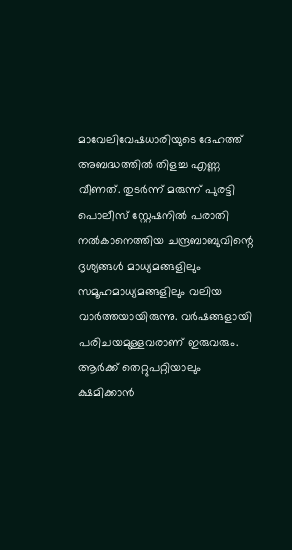മാവേലിവേഷധാരിയുടെ ദേഹത്ത് അബദ്ധത്തിൽ തിളച്ച എണ്ണ വീണത്. തുടർന്ന് മരുന്ന് പുരട്ടി പൊലീസ് സ്റ്റേഷനിൽ പരാതി നൽകാനെത്തിയ ചന്ദ്രബാബുവിന്റെ ദൃശ്യങ്ങൾ മാധ്യമങ്ങളിലും സമൂഹമാധ്യമങ്ങളിലും വലിയ വാർത്തയായിരുന്നു. വർഷങ്ങളായി പരിചയമുള്ളവരാണ് ഇരുവരും. ആർക്ക് തെറ്റുപറ്റിയാലും ക്ഷമിക്കാൻ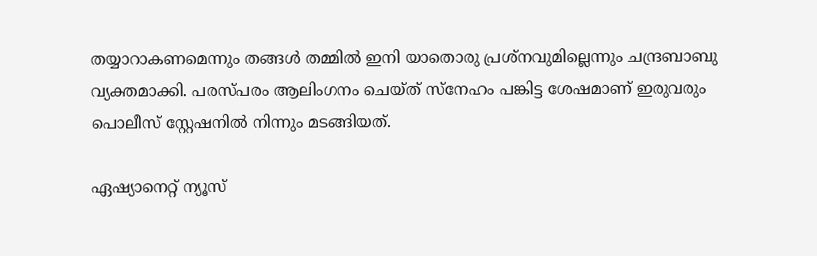തയ്യാറാകണമെന്നും തങ്ങൾ തമ്മിൽ ഇനി യാതൊരു പ്രശ്നവുമില്ലെന്നും ചന്ദ്രബാബു വ്യക്തമാക്കി. പരസ്പരം ആലിംഗനം ചെയ്ത് സ്നേഹം പങ്കിട്ട ശേഷമാണ് ഇരുവരും പൊലീസ് സ്റ്റേഷനിൽ നിന്നും മടങ്ങിയത്.

ഏഷ്യാനെറ്റ് ന്യൂസ്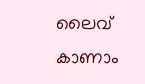ലൈവ് കാണാം